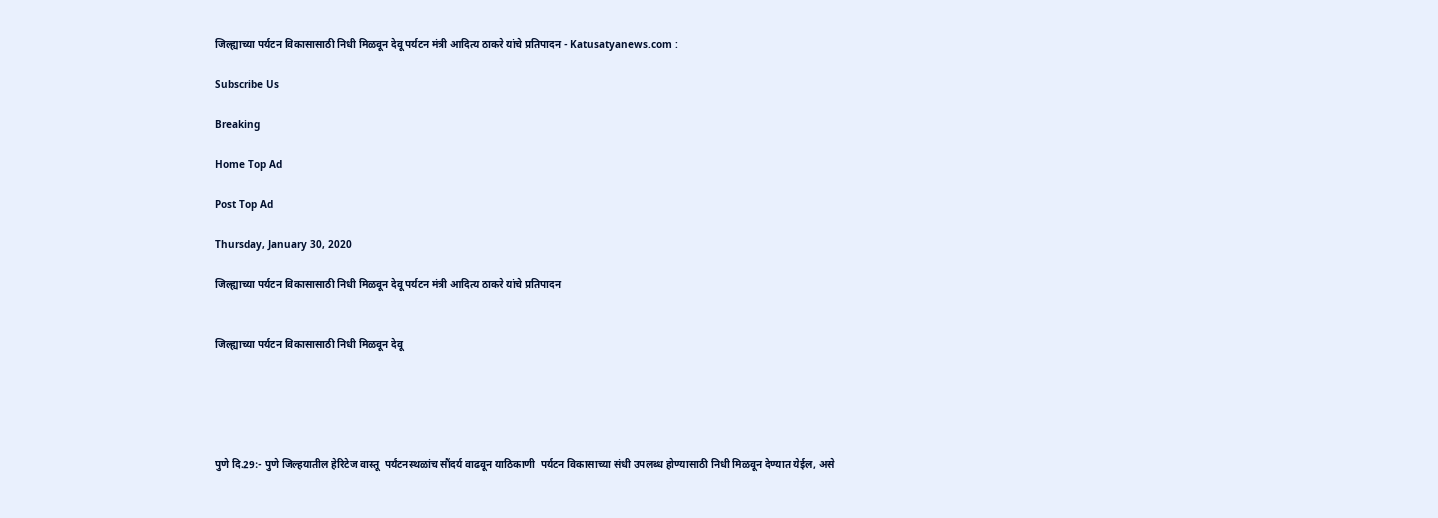जिल्ह्याच्या पर्यटन विकासासाठी निधी मिळवून देवू पर्यटन मंत्री आदित्य ठाकरे यांचे प्रतिपादन - Katusatyanews.com :

Subscribe Us

Breaking

Home Top Ad

Post Top Ad

Thursday, January 30, 2020

जिल्ह्याच्या पर्यटन विकासासाठी निधी मिळवून देवू पर्यटन मंत्री आदित्य ठाकरे यांचे प्रतिपादन


जिल्ह्याच्या पर्यटन विकासासाठी निधी मिळवून देवू





पुणे दि.29:- पुणे जिल्हयातील हेरिटेज वास्तू  पर्यंटनस्थळांच सौंदर्य वाढवून याठिकाणी  पर्यटन विकासाच्या संधी उपलब्ध होण्यासाठी निधी मिळवून देण्यात येईल, असे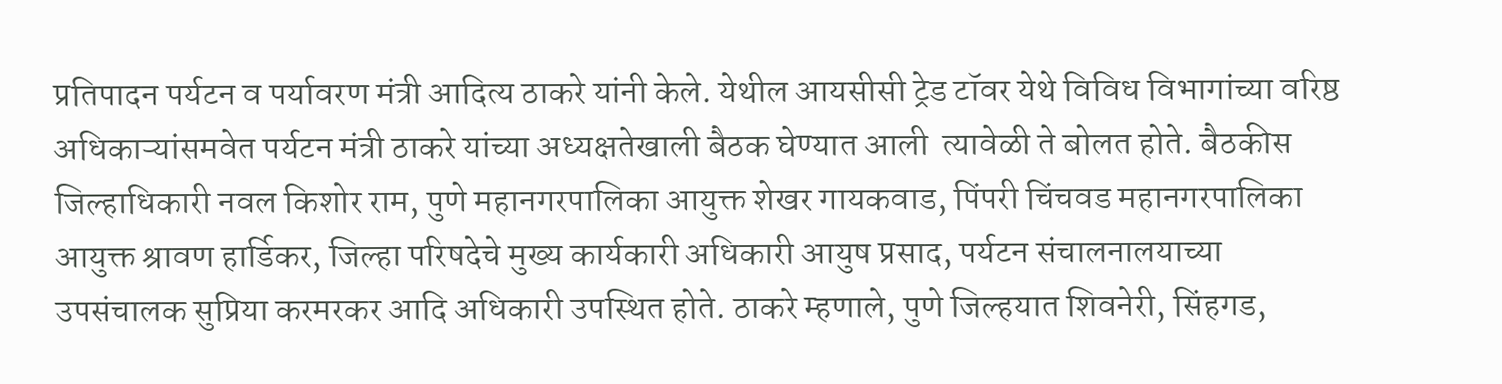प्रतिपादन पर्यटन व पर्यावरण मंत्री आदित्य ठाकरे यांनी केले. येथील आयसीसी ट्रेड टॉवर येथे विविध विभागांच्या वरिष्ठ अधिकाऱ्यांसमवेत पर्यटन मंत्री ठाकरे यांच्या अध्यक्षतेखाली बैठक घेण्यात आली  त्यावेळी ते बोलत होते. बैठकीस जिल्हाधिकारी नवल किशोर राम, पुणे महानगरपालिका आयुक्त शेखर गायकवाड, पिंपरी चिंचवड महानगरपालिका आयुक्त श्रावण हार्डिकर, जिल्हा परिषदेचे मुख्य कार्यकारी अधिकारी आयुष प्रसाद, पर्यटन संचालनालयाच्या उपसंचालक सुप्रिया करमरकर आदि अधिकारी उपस्थित होते. ठाकरे म्हणाले, पुणे जिल्हयात शिवनेरी, सिंहगड,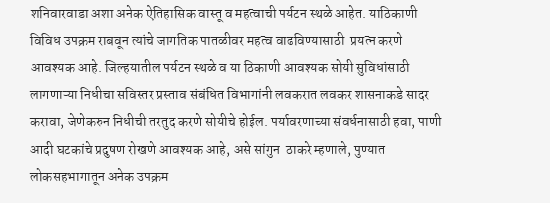शनिवारवाडा अशा अनेक ऐतिहासिक वास्तू व महत्वाची पर्यटन स्थळे आहेत. याठिकाणी  विविध उपक्रम राबवून त्यांचे जागतिक पातळीवर महत्व वाढविण्यासाठी  प्रयत्न करणे आवश्यक आहे. जिल्हयातील पर्यटन स्थळे व या ठिकाणी आवश्यक सोयी सुविधांसाठी लागणाऱ्या निधीचा सविस्तर प्रस्ताव संबंधित विभागांनी लवकरात लवकर शासनाकडे सादर  करावा, जेणेकरुन निधीची तरतुद करणे सोयीचे होईल. पर्यावरणाच्या संवर्धनासाठी हवा, पाणी आदी घटकांचे प्रदुषण रोखणे आवश्यक आहे, असे सांगुन  ठाकरे म्हणाले, पुण्यात लोकसहभागातून अनेक उपक्रम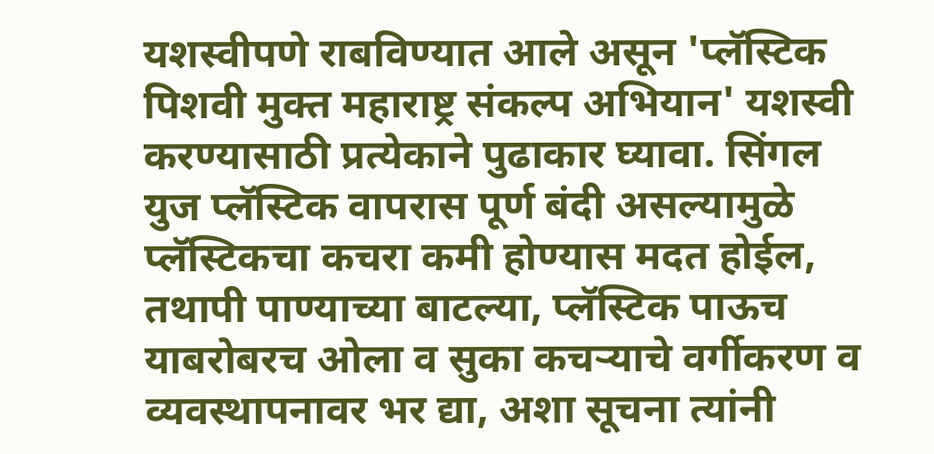यशस्वीपणे राबविण्यात आले असून 'प्लॅस्टिक पिशवी मुक्त महाराष्ट्र संकल्प अभियान' यशस्वी करण्यासाठी प्रत्येकाने पुढाकार घ्यावा. सिंगल युज प्लॅस्टिक वापरास पूर्ण बंदी असल्यामुळे प्लॅस्टिकचा कचरा कमी होण्यास मदत होईल, तथापी पाण्याच्या बाटल्या, प्लॅस्टिक पाऊच याबरोबरच ओला व सुका कचऱ्याचे वर्गीकरण व व्यवस्थापनावर भर द्या, अशा सूचना त्यांनी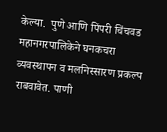केल्या.  पुणे आणि पिंपरी चिंचवड महानगरपालिकेने घनकचरा व्यवस्थापन व मलनिस्सारण प्रकल्प राबवावेत. पाणी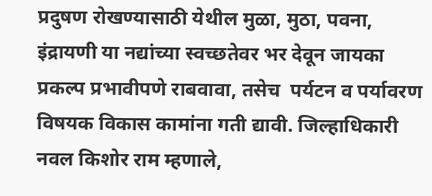प्रदुषण रोखण्यासाठी येथील मुळा, मुठा, पवना, इंद्रायणी या नद्यांच्या स्वच्छतेवर भर देवून जायका प्रकल्प प्रभावीपणे राबवावा, तसेच  पर्यटन व पर्यावरण विषयक विकास कामांना गती द्यावी. जिल्हाधिकारी नवल किशोर राम म्हणाले,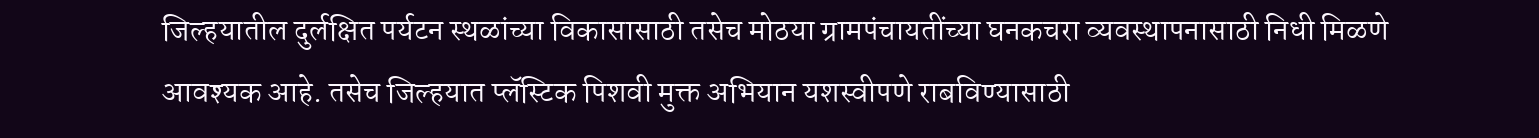जिल्हयातील दुर्लक्षित पर्यटन स्थळांच्या विकासासाठी तसेच मोठया ग्रामपंचायतींच्या घनकचरा व्यवस्थापनासाठी निधी मिळणे आवश्यक आहे. तसेच जिल्हयात प्लॅस्टिक पिशवी मुक्त अभियान यशस्वीपणे राबविण्यासाठी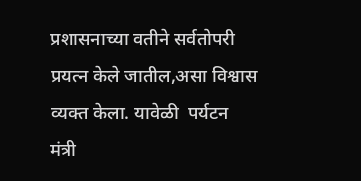प्रशासनाच्या वतीने सर्वतोपरी प्रयत्न केले जातील,असा विश्वास व्यक्त केला. यावेळी  पर्यटन मंत्री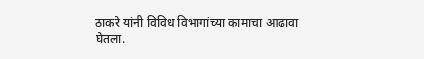ठाकरे यांनी विविध विभागांच्या कामाचा आढावा घेतला.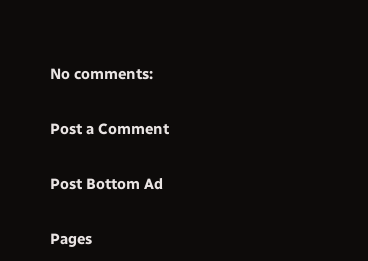No comments:

Post a Comment

Post Bottom Ad

Pages